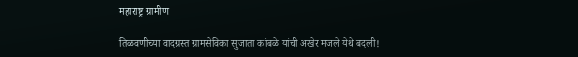महाराष्ट्र ग्रामीण

तिळवणीच्या वादग्रस्त ग्रामसेविका सुजाता कांबळे यांची अखेर मजले येथे बदली!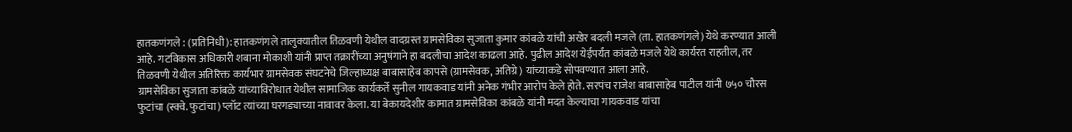हातकणंगले : (प्रतिनिधी): हातकणंगले तालुक्यातील तिळवणी येथील वादग्रस्त ग्रामसेविका सुजाता कुमार कांबळे यांची अखेर बदली मजले (ता. हातकणंगले) येथे करण्यात आली आहे. गटविकास अधिकारी शबाना मोकाशी यांनी प्राप्त तक्रारींच्या अनुषंगाने हा बदलीचा आदेश काढला आहे. पुढील आदेश येईपर्यंत कांबळे मजले येथे कार्यरत राहतील, तर तिळवणी येथील अतिरिक्त कार्यभार ग्रामसेवक संघटनेचे जिल्हाध्यक्ष बाबासाहेब कापसे (ग्रामसेवक, अतिग्रे) यांच्याकडे सोपवण्यात आला आहे.
ग्रामसेविका सुजाता कांबळे यांच्याविरोधात येथील सामाजिक कार्यकर्ते सुनील गायकवाड यांनी अनेक गंभीर आरोप केले होते. सरपंच राजेश बाबासाहेब पाटील यांनी ७५० चौरस फुटांचा (स्क्वे. फुटांचा) प्लॉट त्यांच्या घरगड्याच्या नावावर केला. या बेकायदेशीर कामात ग्रामसेविका कांबळे यांनी मदत केल्याचा गायकवाड यांचा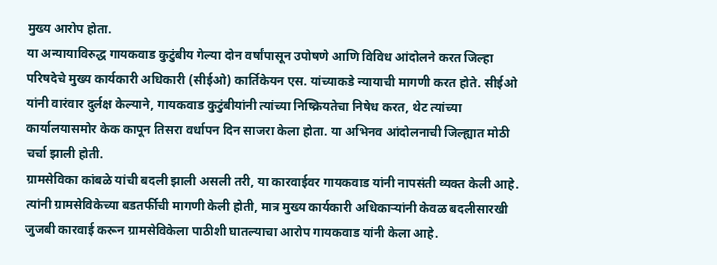मुख्य आरोप होता.
या अन्यायाविरुद्ध गायकवाड कुटुंबीय गेल्या दोन वर्षांपासून उपोषणे आणि विविध आंदोलने करत जिल्हा परिषदेचे मुख्य कार्यकारी अधिकारी (सीईओ) कार्तिकेयन एस. यांच्याकडे न्यायाची मागणी करत होते. सीईओ यांनी वारंवार दुर्लक्ष केल्याने, गायकवाड कुटुंबीयांनी त्यांच्या निष्क्रियतेचा निषेध करत, थेट त्यांच्या कार्यालयासमोर केक कापून तिसरा वर्धापन दिन साजरा केला होता. या अभिनव आंदोलनाची जिल्ह्यात मोठी चर्चा झाली होती.
ग्रामसेविका कांबळे यांची बदली झाली असली तरी, या कारवाईवर गायकवाड यांनी नापसंती व्यक्त केली आहे. त्यांनी ग्रामसेविकेच्या बडतर्फीची मागणी केली होती, मात्र मुख्य कार्यकारी अधिकाऱ्यांनी केवळ बदलीसारखी जुजबी कारवाई करून ग्रामसेविकेला पाठीशी घातल्याचा आरोप गायकवाड यांनी केला आहे.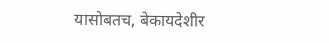यासोबतच, बेकायदेशीर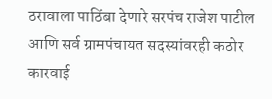ठरावाला पाठिंबा देणारे सरपंच राजेश पाटील आणि सर्व ग्रामपंचायत सदस्यांवरही कठोर कारवाई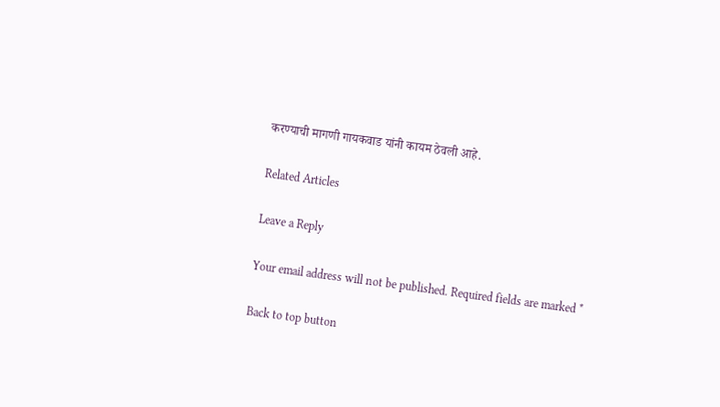करण्याची मागणी गायकवाड यांनी कायम ठेवली आहे.

Related Articles

Leave a Reply

Your email address will not be published. Required fields are marked *

Back to top button